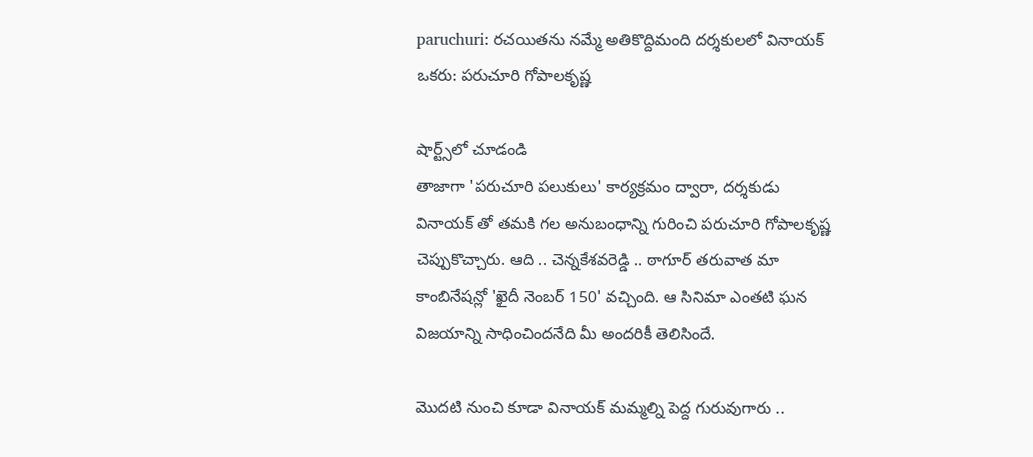paruchuri: రచయితను నమ్మే అతికొద్దిమంది దర్శకులలో వినాయక్ ఒకరు: పరుచూరి గోపాలకృష్ణ

షార్ట్స్‌లో చూడండి
తాజాగా 'పరుచూరి పలుకులు' కార్యక్రమం ద్వారా, దర్శకుడు వినాయక్ తో తమకి గల అనుబంధాన్ని గురించి పరుచూరి గోపాలకృష్ణ చెప్పుకొచ్చారు. ఆది .. చెన్నకేశవరెడ్డి .. ఠాగూర్ తరువాత మా కాంబినేషన్లో 'ఖైదీ నెంబర్ 150' వచ్చింది. ఆ సినిమా ఎంతటి ఘన విజయాన్ని సాధించిందనేది మీ అందరికీ తెలిసిందే.

మొదటి నుంచి కూడా వినాయక్ మమ్మల్ని పెద్ద గురువుగారు ..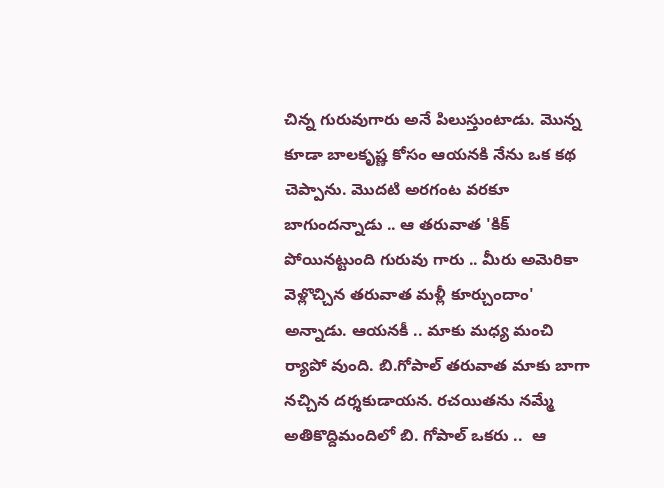చిన్న గురువుగారు అనే పిలుస్తుంటాడు. మొన్న కూడా బాలకృష్ణ కోసం ఆయనకి నేను ఒక కథ చెప్పాను. మొదటి అరగంట వరకూ బాగుందన్నాడు .. ఆ తరువాత 'కిక్ పోయినట్టుంది గురువు గారు .. మీరు అమెరికా వెళ్లొచ్చిన తరువాత మళ్లీ కూర్చుందాం' అన్నాడు. ఆయనకీ .. మాకు మధ్య మంచి ర్యాపో వుంది. బి.గోపాల్ తరువాత మాకు బాగా నచ్చిన దర్శకుడాయన. రచయితను నమ్మే అతికొద్దిమందిలో బి. గోపాల్ ఒకరు ..  ఆ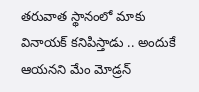తరువాత స్థానంలో మాకు వినాయక్ కనిపిస్తాడు .. అందుకే ఆయనని మేం మోడ్రన్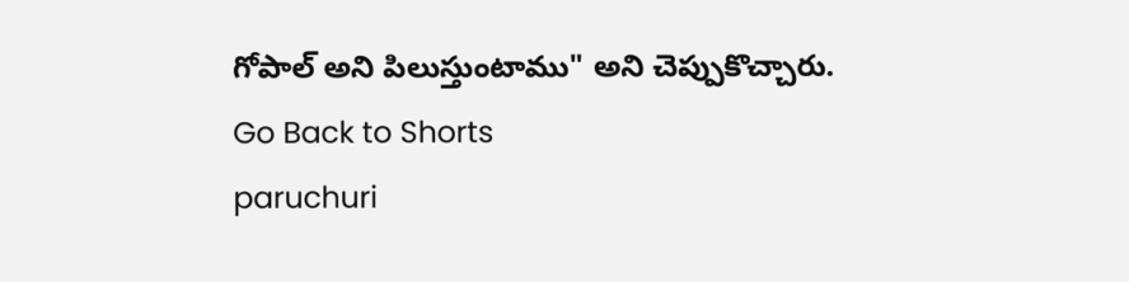గోపాల్ అని పిలుస్తుంటాము" అని చెప్పుకొచ్చారు.
Go Back to Shorts
paruchuri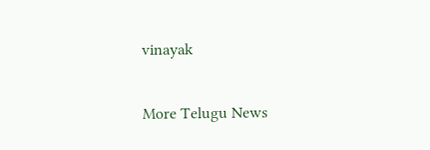vinayak

More Telugu News